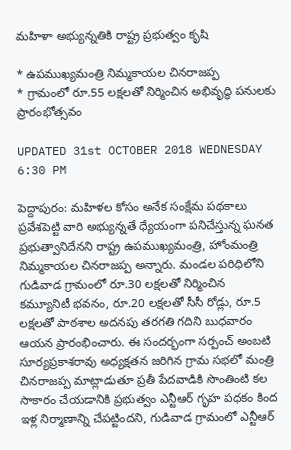మహిళా అభ్యున్నతికి రాష్ట్ర ప్రభుత్వం కృషి

* ఉపముఖ్యమంత్రి నిమ్మకాయల చినరాజప్ప
* గ్రామంలో రూ.55 లక్షలతో నిర్మించిన అభివృద్ధి పనులకు ప్రారంభోత్సవం

UPDATED 31st OCTOBER 2018 WEDNESDAY 6:30 PM

పెద్దాపురం: మహిళల కోసం అనేక సంక్షేమ పథకాలు ప్రవేశపెట్టి వారి అభ్యున్నతే ధ్యేయంగా పనిచేస్తున్న ఘనత ప్రభుత్వానిదేనని రాష్ట్ర ఉపముఖ్యమంత్రి, హోంమంత్రి నిమ్మకాయల చినరాజప్ప అన్నారు. మండల పరిధిలోని గుడివాడ గ్రామంలో రూ.30 లక్షలతో నిర్మించిన  కమ్యూనిటీ భవనం, రూ.20 లక్షలతో సీసీ రోడ్లు, రూ.5 లక్షలతో పాఠశాల అదనపు తరగతి గదిని బుధవారం ఆయన ప్రారంభించారు. ఈ సందర్భంగా సర్పంచ్ అంబటి సూర్యప్రకాశరావు అధ్యక్షతన జరిగిన గ్రామ సభలో మంత్రి చినరాజప్ప మాట్లాడుతూ ప్రతీ పేదవాడికి సొంతింటి కల సాకారం చేయడానికి ప్రభుత్వం ఎన్టీఆర్ గృహ పధకం కింద ఇళ్ల నిర్మాణాన్ని చేపట్టిందని, గుడివాడ గ్రామంలో ఎన్టీఆర్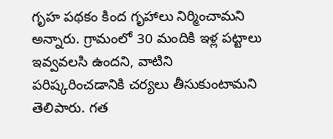గృహ పథకం కింద గృహాలు నిర్మించామని అన్నారు. గ్రామంలో 30 మందికి ఇళ్ల పట్టాలు ఇవ్వవలసి ఉందని, వాటిని పరిష్కరించడానికి చర్యలు తీసుకుంటామని తెలిపారు. గత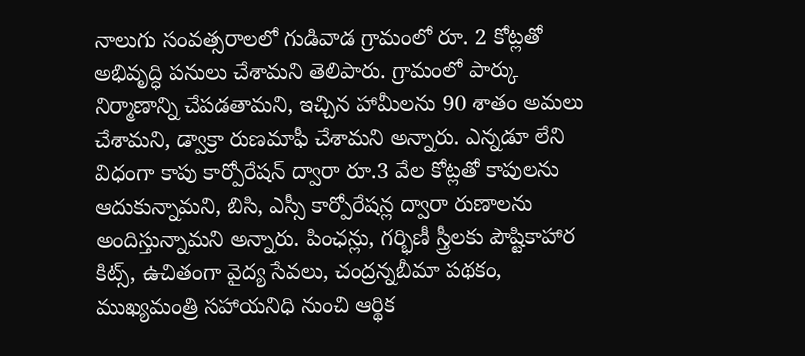నాలుగు సంవత్సరాలలో గుడివాడ గ్రామంలో రూ. 2 కోట్లతో అభివృద్ధి పనులు చేశామని తెలిపారు. గ్రామంలో పార్కు నిర్మాణాన్ని చేపడతామని, ఇచ్చిన హామీలను 90 శాతం అమలు చేశామని, డ్వాక్రా రుణమాఫీ చేశామని అన్నారు. ఎన్నడూ లేని విధంగా కాపు కార్పోరేషన్ ద్వారా రూ.3 వేల కోట్లతో కాపులను ఆదుకున్నామని, బిసి, ఎస్సీ కార్పోరేషన్ల ద్వారా రుణాలను అందిస్తున్నామని అన్నారు. పింఛన్లు, గర్భిణీ స్త్రీలకు పౌష్టికాహార కిట్స్, ఉచితంగా వైద్య సేవలు, చంద్రన్నబీమా పథకం, ముఖ్యమంత్రి సహాయనిధి నుంచి ఆర్థిక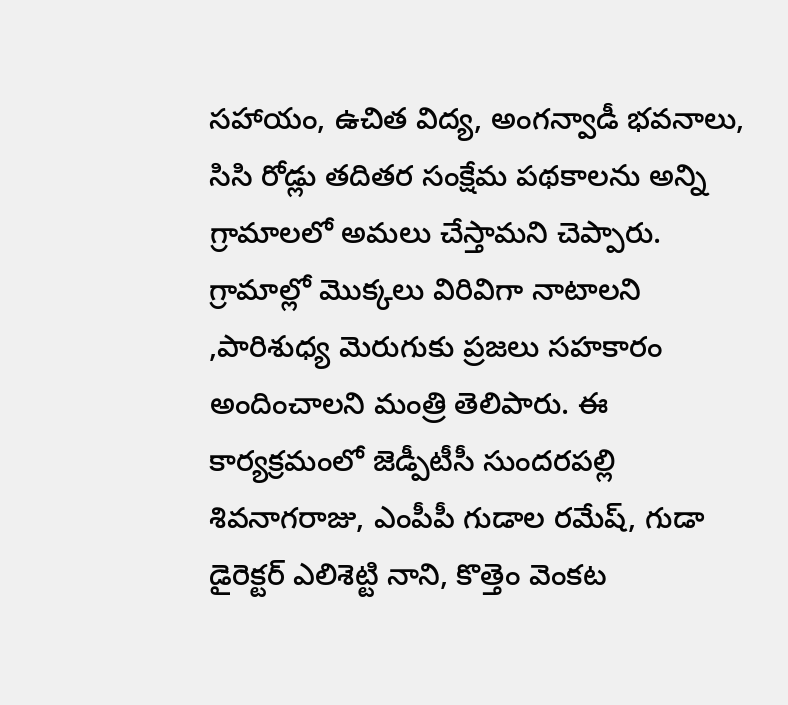సహాయం, ఉచిత విద్య, అంగన్వాడీ భవనాలు, సిసి రోడ్లు తదితర సంక్షేమ పథకాలను అన్ని గ్రామాలలో అమలు చేస్తామని చెప్పారు. గ్రామాల్లో మొక్కలు విరివిగా నాటాలని ,పారిశుధ్య మెరుగుకు ప్రజలు సహకారం అందించాలని మంత్రి తెలిపారు. ఈ కార్యక్రమంలో జెడ్పీటీసీ సుందరపల్లి శివనాగరాజు, ఎంపీపీ గుడాల రమేష్, గుడా డైరెక్టర్ ఎలిశెట్టి నాని, కొత్తెం వెంకట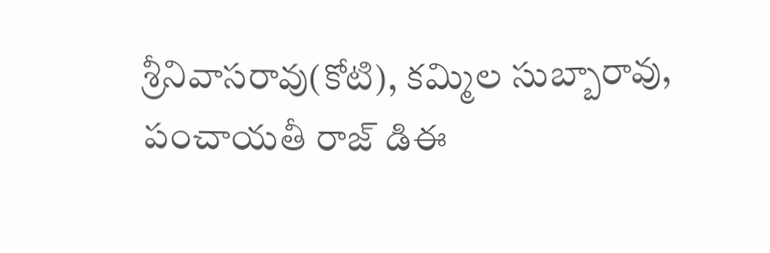శ్రీనివాసరావు(కోటి), కమ్మిల సుబ్బారావు, పంచాయతీ రాజ్ డిఈ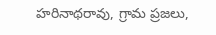హరినాథరావు, గ్రామ ప్రజలు,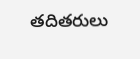తదితరులు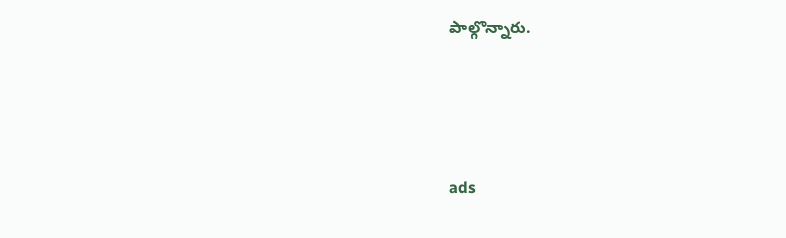పాల్గొన్నారు.





ads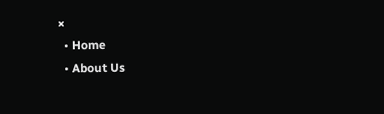×
  • Home
  • About Us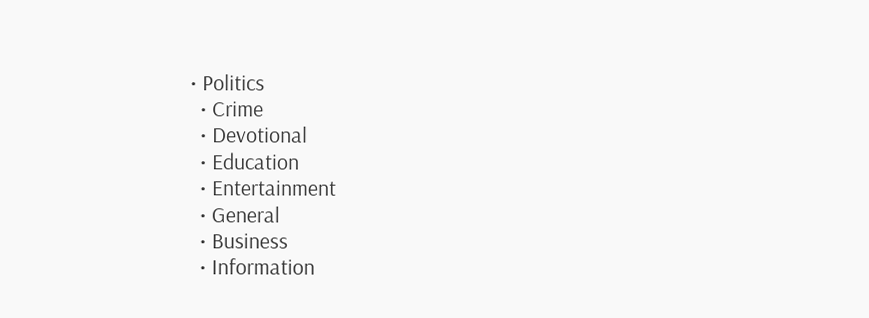• Politics
  • Crime
  • Devotional
  • Education
  • Entertainment
  • General
  • Business
  • Information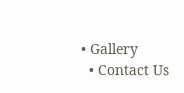• Gallery
  • Contact Us